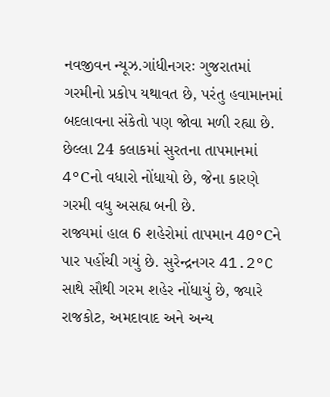નવજીવન ન્યૂઝ.ગાંધીનગરઃ ગુજરાતમાં ગરમીનો પ્રકોપ યથાવત છે, પરંતુ હવામાનમાં બદલાવના સંકેતો પણ જોવા મળી રહ્યા છે. છેલ્લા 24 કલાકમાં સુરતના તાપમાનમાં 4°Cનો વધારો નોંધાયો છે, જેના કારણે ગરમી વધુ અસહ્ય બની છે.
રાજ્યમાં હાલ 6 શહેરોમાં તાપમાન 40°Cને પાર પહોંચી ગયું છે. સુરેન્દ્રનગર 41.2°C સાથે સૌથી ગરમ શહેર નોંધાયું છે, જ્યારે રાજકોટ, અમદાવાદ અને અન્ય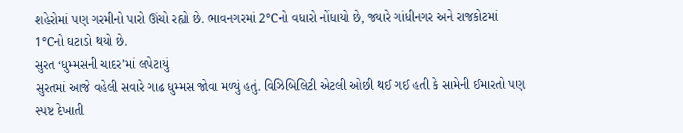શહેરોમાં પણ ગરમીનો પારો ઊંચો રહ્યો છે. ભાવનગરમાં 2°Cનો વધારો નોંધાયો છે, જ્યારે ગાંધીનગર અને રાજકોટમાં 1°Cનો ઘટાડો થયો છે.
સુરત ‘ધુમ્મસની ચાદર’માં લપેટાયું
સુરતમાં આજે વહેલી સવારે ગાઢ ધુમ્મસ જોવા મળ્યું હતું. વિઝિબિલિટી એટલી ઓછી થઈ ગઈ હતી કે સામેની ઈમારતો પણ સ્પષ્ટ દેખાતી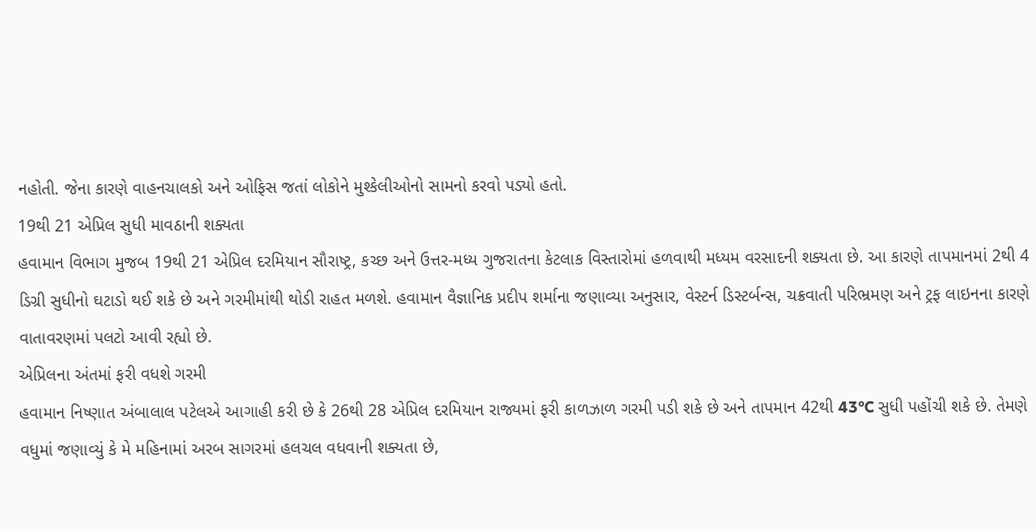નહોતી. જેના કારણે વાહનચાલકો અને ઓફિસ જતાં લોકોને મુશ્કેલીઓનો સામનો કરવો પડ્યો હતો.
19થી 21 એપ્રિલ સુધી માવઠાની શક્યતા
હવામાન વિભાગ મુજબ 19થી 21 એપ્રિલ દરમિયાન સૌરાષ્ટ્ર, કચ્છ અને ઉત્તર-મધ્ય ગુજરાતના કેટલાક વિસ્તારોમાં હળવાથી મધ્યમ વરસાદની શક્યતા છે. આ કારણે તાપમાનમાં 2થી 4 ડિગ્રી સુધીનો ઘટાડો થઈ શકે છે અને ગરમીમાંથી થોડી રાહત મળશે. હવામાન વૈજ્ઞાનિક પ્રદીપ શર્માના જણાવ્યા અનુસાર, વેસ્ટર્ન ડિસ્ટર્બન્સ, ચક્રવાતી પરિભ્રમણ અને ટ્રફ લાઇનના કારણે વાતાવરણમાં પલટો આવી રહ્યો છે.
એપ્રિલના અંતમાં ફરી વધશે ગરમી
હવામાન નિષ્ણાત અંબાલાલ પટેલએ આગાહી કરી છે કે 26થી 28 એપ્રિલ દરમિયાન રાજ્યમાં ફરી કાળઝાળ ગરમી પડી શકે છે અને તાપમાન 42થી 43°C સુધી પહોંચી શકે છે. તેમણે વધુમાં જણાવ્યું કે મે મહિનામાં અરબ સાગરમાં હલચલ વધવાની શક્યતા છે,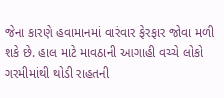જેના કારણે હવામાનમાં વારંવાર ફેરફાર જોવા મળી શકે છે. હાલ માટે માવઠાની આગાહી વચ્ચે લોકો ગરમીમાંથી થોડી રાહતની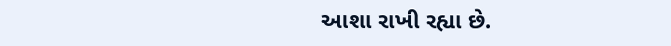આશા રાખી રહ્યા છે.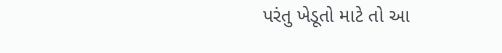પરંતુ ખેડૂતો માટે તો આ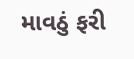માવઠું ફરી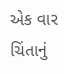એક વાર ચિંતાનું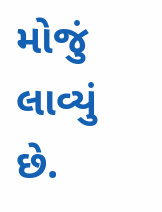મોજું લાવ્યું છે.